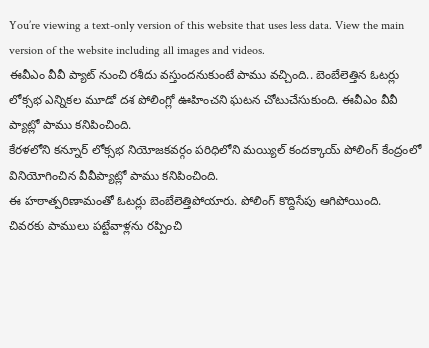You’re viewing a text-only version of this website that uses less data. View the main version of the website including all images and videos.
ఈవీఎం వీవీ ప్యాట్ నుంచి రశీదు వస్తుందనుకుంటే పాము వచ్చింది.. బెంబేలెత్తిన ఓటర్లు
లోక్సభ ఎన్నికల మూడో దశ పోలింగ్లో ఊహించని ఘటన చోటుచేసుకుంది. ఈవీఎం వీవీ ప్యాట్లో పాము కనిపించింది.
కేరళలోని కన్నూర్ లోక్సభ నియోజకవర్గం పరిధిలోని మయ్యిల్ కందక్కాయ్ పోలింగ్ కేంద్రంలో వినియోగించిన వీవీప్యాట్లో పాము కనిపించింది.
ఈ హఠాత్పరిణామంతో ఓటర్లు బెంబేలెత్తిపోయారు. పోలింగ్ కొద్దిసేపు ఆగిపోయింది.
చివరకు పాములు పట్టేవాళ్లను రప్పించి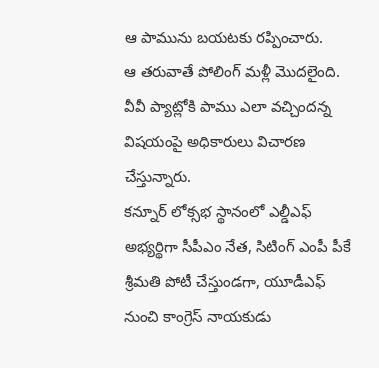ఆ పామును బయటకు రప్పించారు.
ఆ తరువాతే పోలింగ్ మళ్లీ మొదలైంది. వీవీ ప్యాట్లోకి పాము ఎలా వచ్చిందన్న విషయంపై అధికారులు విచారణ చేస్తున్నారు.
కన్నూర్ లోక్సభ స్థానంలో ఎల్డీఎఫ్ అభ్యర్థిగా సీపీఎం నేత, సిటింగ్ ఎంపీ పీకే శ్రీమతి పోటీ చేస్తుండగా, యూడీఎఫ్ నుంచి కాంగ్రెస్ నాయకుడు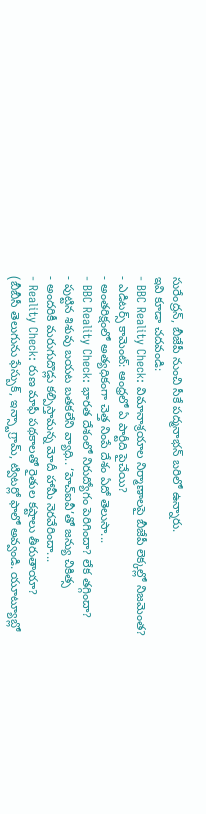సురేంద్రన్, బీజేపీ నుంచి సీకే పద్మనాభన్ బరిలో ఉన్నారు.
ఇవి కూడా చదవండి:
- BBC Reality Check: విమానాశ్రయాల నిర్మాణాలపై బీజేపీ లెక్కల్లో నిజమెంత?
- ఎడిటర్స్ కామెంట్: ఆంధ్రలో ఏ పార్టీది పైచేయి?
- అంతరిక్షంలో అత్యధికంగా చెత్త నింపే దేశం ఏదో తెలుసా...
- BBC Reality Check: భారత దేశంలో నిరుద్యోగం పెరిగిందా? లేక తగ్గిందా?
- పుట్టిన శిశువు బయట బతకలేని వ్యాధి.. ‘హెచ్ఐవీ’తో జన్యు చికిత్స
- అందరికీ మరుగుదొడ్లు కల్పిస్తామన్న మోదీ హామీ నెరవేరిందా...
- Reality Check: రుణ మాఫీ పథకాలతో రైతుల కష్టాలు తీరుతాయా?
(బీబీసీ తెలుగును ఫేస్బుక్, ఇన్స్టాగ్రామ్, ట్విటర్లో ఫాలో అవ్వండి. యూట్యూబ్లో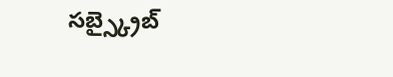సబ్స్క్రైబ్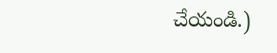చేయండి.)